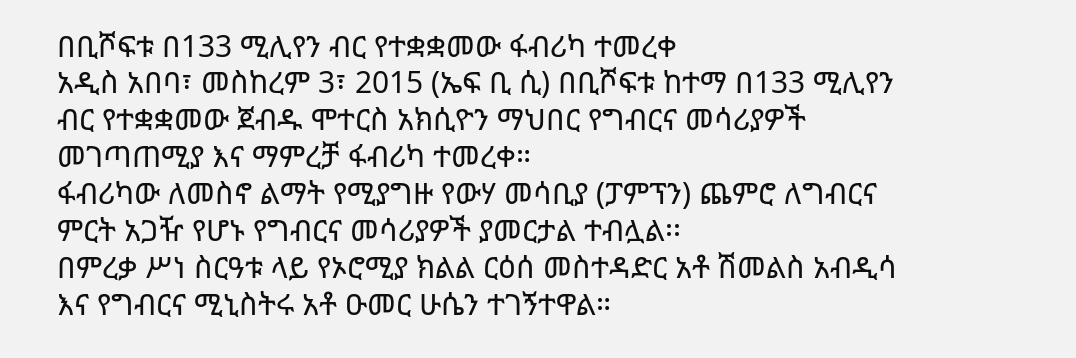በቢሾፍቱ በ133 ሚሊየን ብር የተቋቋመው ፋብሪካ ተመረቀ
አዲስ አበባ፣ መስከረም 3፣ 2015 (ኤፍ ቢ ሲ) በቢሾፍቱ ከተማ በ133 ሚሊየን ብር የተቋቋመው ጀብዱ ሞተርስ አክሲዮን ማህበር የግብርና መሳሪያዎች መገጣጠሚያ እና ማምረቻ ፋብሪካ ተመረቀ።
ፋብሪካው ለመስኖ ልማት የሚያግዙ የውሃ መሳቢያ (ፓምፕን) ጨምሮ ለግብርና ምርት አጋዥ የሆኑ የግብርና መሳሪያዎች ያመርታል ተብሏል፡፡
በምረቃ ሥነ ስርዓቱ ላይ የኦሮሚያ ክልል ርዕሰ መስተዳድር አቶ ሽመልስ አብዲሳ እና የግብርና ሚኒስትሩ አቶ ዑመር ሁሴን ተገኝተዋል።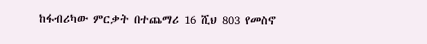ከፋብሪካው ምርቃት በተጨማሪ 16 ሺህ 803 የመስኖ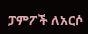ፓምፖች ለአርሶ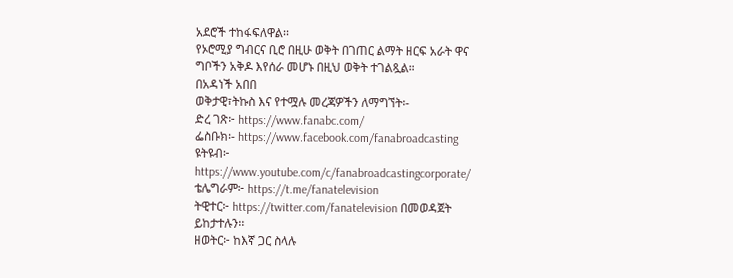አደሮች ተከፋፍለዋል፡፡
የኦሮሚያ ግብርና ቢሮ በዚሁ ወቅት በገጠር ልማት ዘርፍ አራት ዋና ግቦችን አቅዶ እየሰራ መሆኑ በዚህ ወቅት ተገልጿል።
በአዳነች አበበ
ወቅታዊ፣ትኩስ እና የተሟሉ መረጃዎችን ለማግኘት፡-
ድረ ገጽ፦ https://www.fanabc.com/
ፌስቡክ፡- https://www.facebook.com/fanabroadcasting
ዩትዩብ፦ https://www.youtube.com/c/fanabroadcastingcorporate/
ቴሌግራም፦ https://t.me/fanatelevision
ትዊተር፦ https://twitter.com/fanatelevision በመወዳጀት ይከታተሉን፡፡
ዘወትር፦ ከእኛ ጋር ስላሉ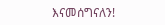እናመሰግናለን!